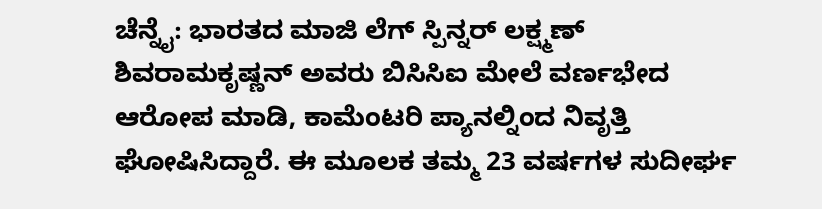ಚೆನ್ನೈ: ಭಾರತದ ಮಾಜಿ ಲೆಗ್ ಸ್ಪಿನ್ನರ್ ಲಕ್ಷ್ಮಣ್ ಶಿವರಾಮಕೃಷ್ಣನ್ ಅವರು ಬಿಸಿಸಿಐ ಮೇಲೆ ವರ್ಣಭೇದ ಆರೋಪ ಮಾಡಿ, ಕಾಮೆಂಟರಿ ಪ್ಯಾನಲ್ನಿಂದ ನಿವೃತ್ತಿ ಘೋಷಿಸಿದ್ದಾರೆ. ಈ ಮೂಲಕ ತಮ್ಮ 23 ವರ್ಷಗಳ ಸುದೀರ್ಘ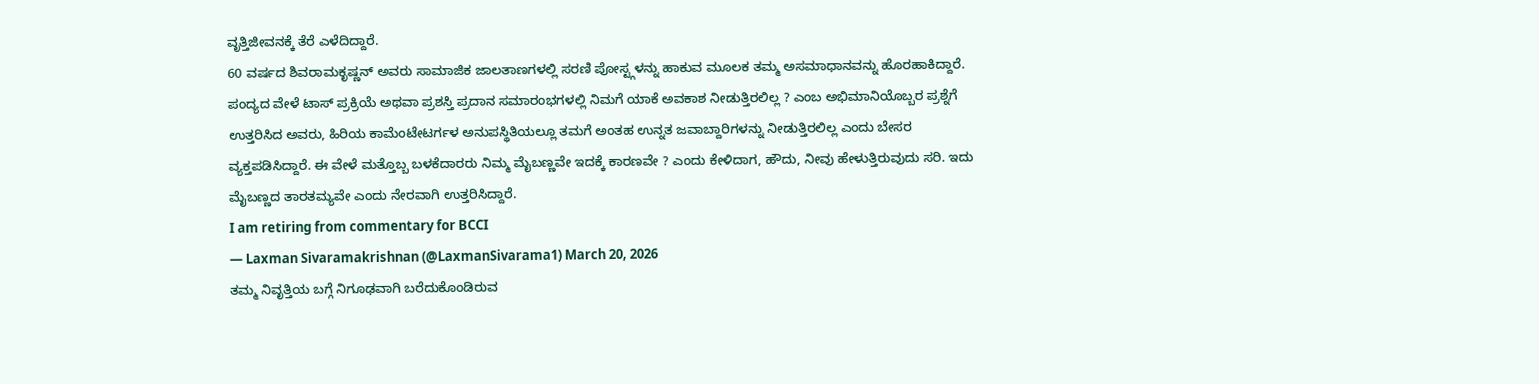ವೃತ್ತಿಜೀವನಕ್ಕೆ ತೆರೆ ಎಳೆದಿದ್ದಾರೆ.
60 ವರ್ಷದ ಶಿವರಾಮಕೃಷ್ಣನ್ ಅವರು ಸಾಮಾಜಿಕ ಜಾಲತಾಣಗಳಲ್ಲಿ ಸರಣಿ ಪೋಸ್ಟ್ಗಳನ್ನು ಹಾಕುವ ಮೂಲಕ ತಮ್ಮ ಅಸಮಾಧಾನವನ್ನು ಹೊರಹಾಕಿದ್ದಾರೆ. ಪಂದ್ಯದ ವೇಳೆ ಟಾಸ್ ಪ್ರಕ್ರಿಯೆ ಅಥವಾ ಪ್ರಶಸ್ತಿ ಪ್ರದಾನ ಸಮಾರಂಭಗಳಲ್ಲಿ ನಿಮಗೆ ಯಾಕೆ ಅವಕಾಶ ನೀಡುತ್ತಿರಲಿಲ್ಲ ? ಎಂಬ ಅಭಿಮಾನಿಯೊಬ್ಬರ ಪ್ರಶ್ನೆಗೆ ಉತ್ತರಿಸಿದ ಅವರು, ಹಿರಿಯ ಕಾಮೆಂಟೇಟರ್ಗಳ ಅನುಪಸ್ಥಿತಿಯಲ್ಲೂ ತಮಗೆ ಅಂತಹ ಉನ್ನತ ಜವಾಬ್ದಾರಿಗಳನ್ನು ನೀಡುತ್ತಿರಲಿಲ್ಲ ಎಂದು ಬೇಸರ ವ್ಯಕ್ತಪಡಿಸಿದ್ದಾರೆ. ಈ ವೇಳೆ ಮತ್ತೊಬ್ಬ ಬಳಕೆದಾರರು ನಿಮ್ಮ ಮೈಬಣ್ಣವೇ ಇದಕ್ಕೆ ಕಾರಣವೇ ? ಎಂದು ಕೇಳಿದಾಗ, ಹೌದು, ನೀವು ಹೇಳುತ್ತಿರುವುದು ಸರಿ. ಇದು ಮೈಬಣ್ಣದ ತಾರತಮ್ಯವೇ ಎಂದು ನೇರವಾಗಿ ಉತ್ತರಿಸಿದ್ದಾರೆ.
I am retiring from commentary for BCCI
— Laxman Sivaramakrishnan (@LaxmanSivarama1) March 20, 2026
ತಮ್ಮ ನಿವೃತ್ತಿಯ ಬಗ್ಗೆ ನಿಗೂಢವಾಗಿ ಬರೆದುಕೊಂಡಿರುವ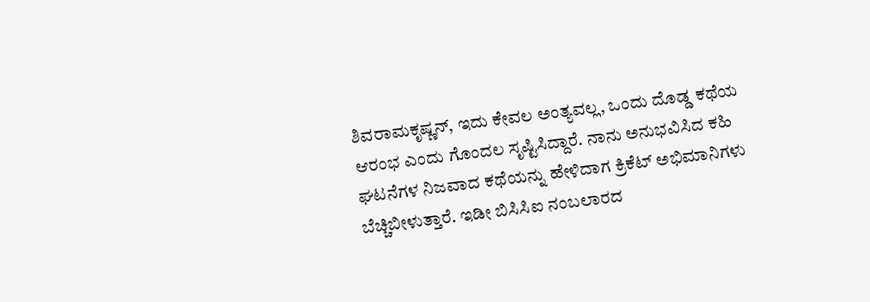ಶಿವರಾಮಕೃಷ್ಣನ್, ಇದು ಕೇವಲ ಅಂತ್ಯವಲ್ಲ, ಒಂದು ದೊಡ್ಡ ಕಥೆಯ ಆರಂಭ ಎಂದು ಗೊಂದಲ ಸೃಷ್ಟಿಸಿದ್ದಾರೆ. ನಾನು ಅನುಭವಿಸಿದ ಕಹಿ ಘಟನೆಗಳ ನಿಜವಾದ ಕಥೆಯನ್ನು ಹೇಳಿದಾಗ ಕ್ರಿಕೆಟ್ ಅಭಿಮಾನಿಗಳು ಬೆಚ್ಚಿಬೀಳುತ್ತಾರೆ. ಇಡೀ ಬಿಸಿಸಿಐ ನಂಬಲಾರದ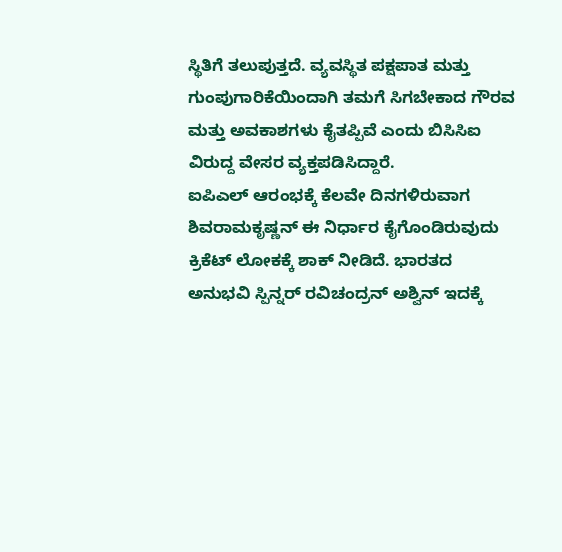ಸ್ಥಿತಿಗೆ ತಲುಪುತ್ತದೆ. ವ್ಯವಸ್ಥಿತ ಪಕ್ಷಪಾತ ಮತ್ತು ಗುಂಪುಗಾರಿಕೆಯಿಂದಾಗಿ ತಮಗೆ ಸಿಗಬೇಕಾದ ಗೌರವ ಮತ್ತು ಅವಕಾಶಗಳು ಕೈತಪ್ಪಿವೆ ಎಂದು ಬಿಸಿಸಿಐ ವಿರುದ್ದ ವೇಸರ ವ್ಯಕ್ತಪಡಿಸಿದ್ದಾರೆ.
ಐಪಿಎಲ್ ಆರಂಭಕ್ಕೆ ಕೆಲವೇ ದಿನಗಳಿರುವಾಗ ಶಿವರಾಮಕೃಷ್ಣನ್ ಈ ನಿರ್ಧಾರ ಕೈಗೊಂಡಿರುವುದು ಕ್ರಿಕೆಟ್ ಲೋಕಕ್ಕೆ ಶಾಕ್ ನೀಡಿದೆ. ಭಾರತದ ಅನುಭವಿ ಸ್ಪಿನ್ನರ್ ರವಿಚಂದ್ರನ್ ಅಶ್ವಿನ್ ಇದಕ್ಕೆ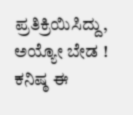ಪ್ರತಿಕ್ರಿಯಿಸಿದ್ದು, ಅಯ್ಯೋ ಬೇಡ ! ಕನಿಷ್ಠ ಈ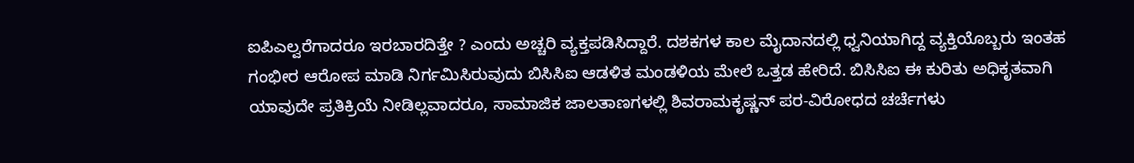ಐಪಿಎಲ್ವರೆಗಾದರೂ ಇರಬಾರದಿತ್ತೇ ? ಎಂದು ಅಚ್ಚರಿ ವ್ಯಕ್ತಪಡಿಸಿದ್ದಾರೆ. ದಶಕಗಳ ಕಾಲ ಮೈದಾನದಲ್ಲಿ ಧ್ವನಿಯಾಗಿದ್ದ ವ್ಯಕ್ತಿಯೊಬ್ಬರು ಇಂತಹ ಗಂಭೀರ ಆರೋಪ ಮಾಡಿ ನಿರ್ಗಮಿಸಿರುವುದು ಬಿಸಿಸಿಐ ಆಡಳಿತ ಮಂಡಳಿಯ ಮೇಲೆ ಒತ್ತಡ ಹೇರಿದೆ. ಬಿಸಿಸಿಐ ಈ ಕುರಿತು ಅಧಿಕೃತವಾಗಿ ಯಾವುದೇ ಪ್ರತಿಕ್ರಿಯೆ ನೀಡಿಲ್ಲವಾದರೂ, ಸಾಮಾಜಿಕ ಜಾಲತಾಣಗಳಲ್ಲಿ ಶಿವರಾಮಕೃಷ್ಣನ್ ಪರ-ವಿರೋಧದ ಚರ್ಚೆಗಳು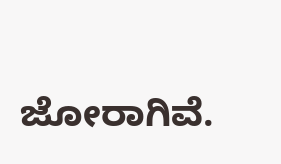ಜೋರಾಗಿವೆ.